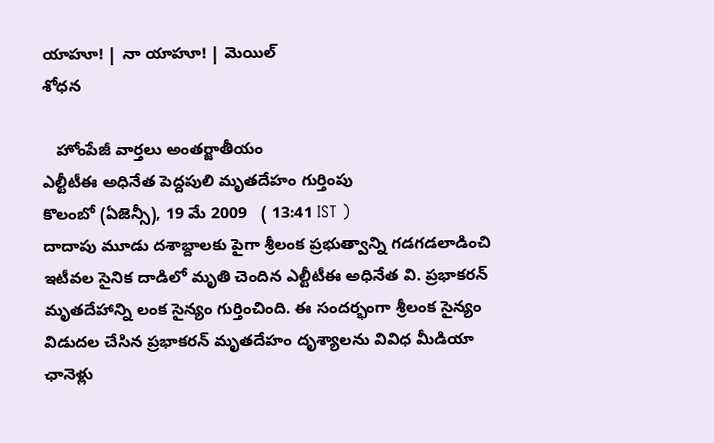యాహూ! | నా యాహూ! | మెయిల్
శోధన

   హోంపేజీ వార్తలు అంతర్జాతీయం
ఎల్టీటీఈ అధినేత పెద్దపులి మృతదేహం గుర్తింపు
కొలంబో (ఏజెన్సీ), 19 మే 2009   ( 13:41 IST )
దాదాపు మూడు దశాబ్దాలకు పైగా శ్రీలంక ప్రభుత్వాన్ని గడగడలాడించి ఇటీవల సైనిక దాడిలో మృతి చెందిన ఎల్టీటీఈ అధినేత వి. ప్రభాకరన్ మృతదేహాన్ని లంక సైన్యం గుర్తించింది. ఈ సందర్భంగా శ్రీలంక సైన్యం విడుదల చేసిన ప్రభాకరన్ మృతదేహం దృశ్యాలను వివిధ మీడియా ఛానెళ్లు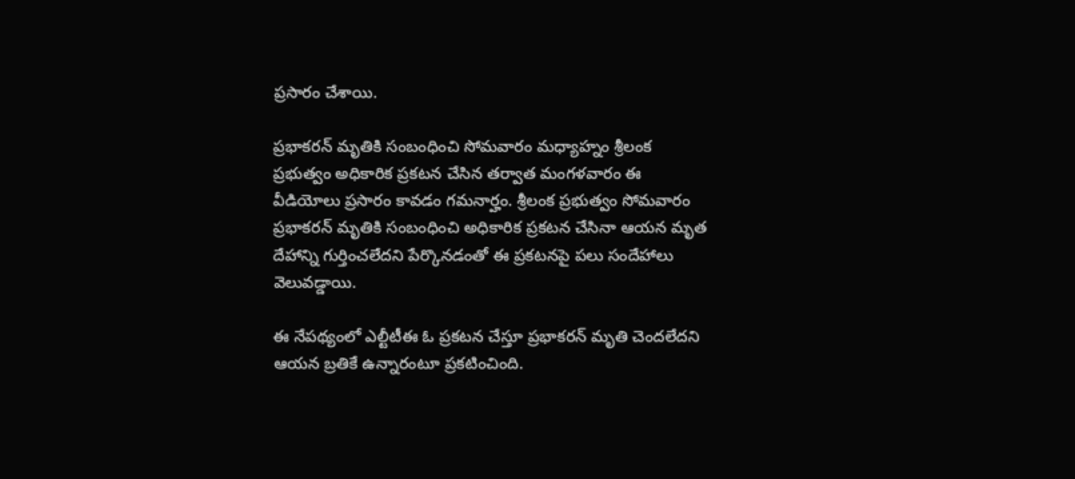ప్రసారం చేశాయి.

ప్రభాకరన్ మృతికి సంబంధించి సోమవారం మధ్యాహ్నం శ్రీలంక ప్రభుత్వం అధికారిక ప్రకటన చేసిన తర్వాత మంగళవారం ఈ వీడియోలు ప్రసారం కావడం గమనార్హం. శ్రీలంక ప్రభుత్వం సోమవారం ప్రభాకరన్ మృతికి సంబంధించి అధికారిక ప్రకటన చేసినా ఆయన మృత దేహాన్ని గుర్తించలేదని పేర్కొనడంతో ఈ ప్రకటనపై పలు సందేహాలు వెలువడ్డాయి.

ఈ నేపథ్యంలో ఎల్టీటీఈ ఓ ప్రకటన చేస్తూ ప్రభాకరన్ మృతి చెందలేదని ఆయన బ్రతికే ఉన్నారంటూ ప్రకటించింది.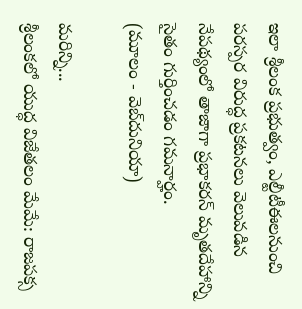ఇలా శ్రీలంక ప్రభుత్వం, ఎల్టీటీఈలనుంచి పరస్పర విరుద్ధ ప్రకటనలు వెలువడిన నేపథ్యంలో తాజాగా ప్రభాకరన్ మృతదేహాన్ని సైతం గుర్తించడం గమనార్హం.
(మూలం - వెబ్‌దునియా)

మరిన్ని...
శ్రీలంకలో యుద్ధ విజేతలం మేమే: రాజపక్స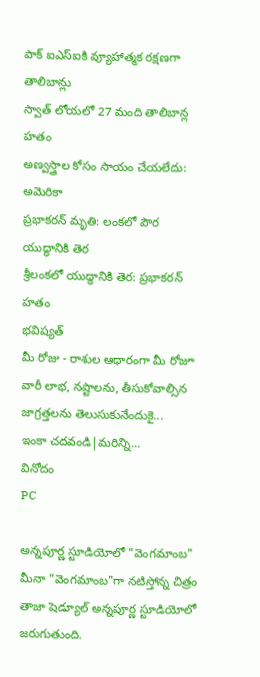పాక్ ఐఎస్ఐకి వ్యూహాత్మక రక్షణగా తాలిబాన్లు
స్వాత్ లోయలో 27 మంది తాలిబాన్ల హతం
అణ్వస్త్రాల కోసం సాయం చేయలేదు: అమెరికా
ప్రభాకరన్ మృతి: లంకలో పౌర యుద్ధానికి తెర
శ్రీలంకలో యుద్ధానికి తెర: ప్రభాకరన్ హతం
భవిష్యత్
మీ రోజు - రాశుల ఆధారంగా మీ రోజూ వారీ లాభ, నష్టాలను, తీసుకోవాల్సిన జాగ్రత్తలను తెలుసుకునేందుకై...
ఇంకా చదవండి|మరిన్ని...
వినోదం
PC

అన్నపూర్ణ స్టూడియోలో "వెంగమాంబ"
మీనా "వెంగమాంబ"గా నటిస్తోన్న చిత్రం తాజా షెడ్యూల్ అన్నపూర్ణ స్టూడియోలో జరుగుతుంది.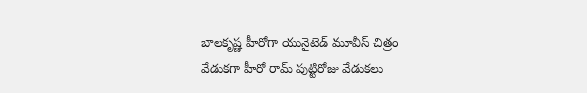బాలకృష్ణ హీరోగా యునైటెడ్ మూవీస్ చిత్రం
వేడుకగా హీరో రామ్ పుట్టిరోజు వేడుకలు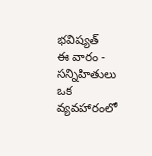భవిష్యత్
ఈ వారం - సన్నిహితులు ఒక వ్యవహారంలో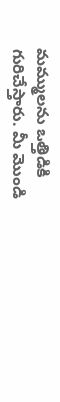మమ్ములను ఒత్తిడికి గురిచేస్తారు. మీ మొండి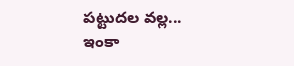పట్టుదల వల్ల...
ఇంకా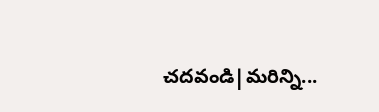చదవండి|మరిన్ని...